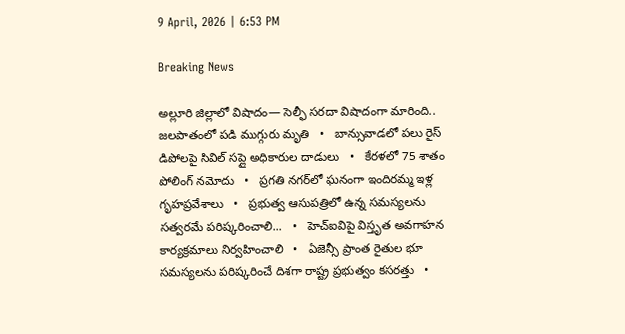9 April, 2026 | 6:53 PM

Breaking News

అల్లూరి జిల్లాలో విషాదం— సెల్ఫీ సరదా విషాదంగా మారింది.. జలపాతంలో పడి ముగ్గురు మృతి   •   బాన్సువాడలో పలు రైస్ డిపోలపై సివిల్ సప్లై అధికారుల దాడులు   •   కేరళలో 75 శాతం పోలింగ్‌ నమోదు   •   ప్రగతి నగర్‌లో ఘనంగా ఇందిరమ్మ ఇళ్ల గృహప్రవేశాలు   •   ప్రభుత్వ ఆసుపత్రిలో ఉన్న సమస్యలను సత్వరమే పరిష్కరించాలి...   •   హెచ్ఐవిపై విస్తృత అవగాహన కార్యక్రమాలు నిర్వహించాలి   •   ఏజెన్సీ ప్రాంత రైతుల భూ సమస్యలను పరిష్కరించే దిశగా రాష్ట్ర ప్రభుత్వం కసరత్తు   •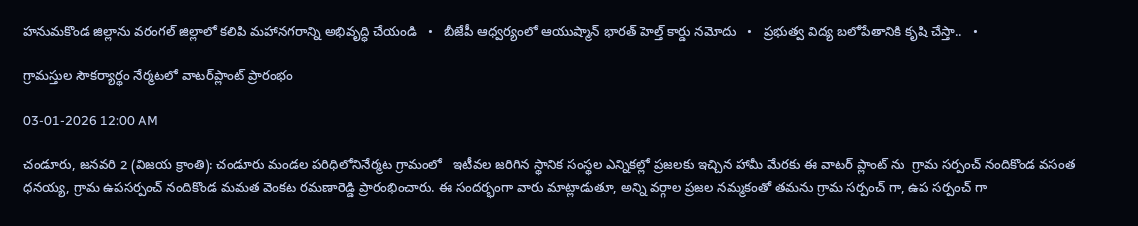హనుమకొండ జిల్లాను వరంగల్ జిల్లాలో కలిపి మహానగరాన్ని అభివృద్ధి చేయండి   •   బీజేపీ ఆధ్వర్యంలో ఆయుష్మాన్ భారత్ హెల్త్ కార్డు నమోదు   •   ప్రభుత్వ విద్య బలోపేతానికి కృషి చేస్తా..   •

గ్రామస్తుల సౌకర్యార్థం నేర్మటలో వాటర్‌ప్లాంట్ ప్రారంభం

03-01-2026 12:00 AM

చండూరు, జనవరి 2 (విజయ క్రాంతి): చండూరు మండల పరిధిలోనినేర్మట గ్రామంలో   ఇటీవల జరిగిన స్థానిక సంస్థల ఎన్నికల్లో ప్రజలకు ఇచ్చిన హామీ మేరకు ఈ వాటర్ ప్లాంట్ ను  గ్రామ సర్పంచ్ నందికొండ వసంత ధనయ్య, గ్రామ ఉపసర్పంచ్ నందికొండ మమత వెంకట రమణారెడ్డి ప్రారంభించారు. ఈ సందర్భంగా వారు మాట్లాడుతూ, అన్ని వర్గాల ప్రజల నమ్మకంతో తమను గ్రామ సర్పంచ్ గా, ఉప సర్పంచ్ గా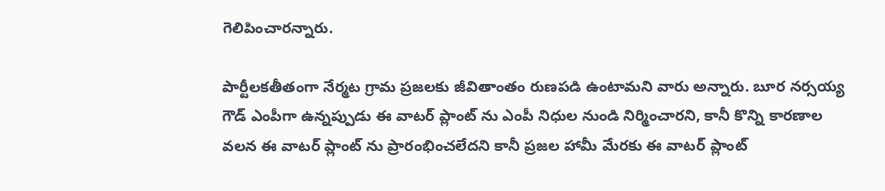గెలిపించారన్నారు.

పార్టీలకతీతంగా నేర్మట గ్రామ ప్రజలకు జీవితాంతం రుణపడి ఉంటామని వారు అన్నారు. బూర నర్సయ్య గౌడ్ ఎంపీగా ఉన్నప్పుడు ఈ వాటర్ ప్లాంట్ ను ఎంపీ నిధుల నుండి నిర్మించారని, కానీ కొన్ని కారణాల వలన ఈ వాటర్ ప్లాంట్ ను ప్రారంభించలేదని కానీ ప్రజల హామీ మేరకు ఈ వాటర్ ప్లాంట్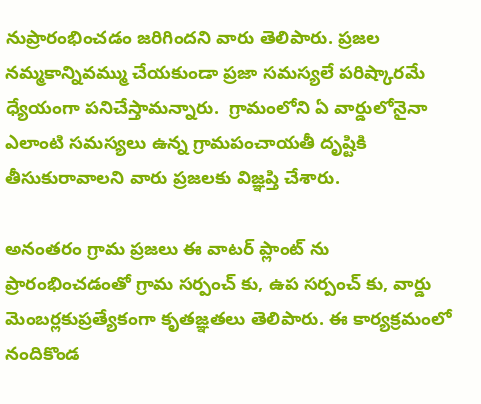నుప్రారంభించడం జరిగిందని వారు తెలిపారు. ప్రజల నమ్మకాన్నివమ్ము చేయకుండా ప్రజా సమస్యలే పరిష్కారమే ధ్యేయంగా పనిచేస్తామన్నారు.  గ్రామంలోని ఏ వార్డులోనైనా ఎలాంటి సమస్యలు ఉన్న గ్రామపంచాయతీ దృష్టికి తీసుకురావాలని వారు ప్రజలకు విజ్ఞప్తి చేశారు.

అనంతరం గ్రామ ప్రజలు ఈ వాటర్ ప్లాంట్ ను ప్రారంభించడంతో గ్రామ సర్పంచ్ కు, ఉప సర్పంచ్ కు, వార్డు మెంబర్లకుప్రత్యేకంగా కృతజ్ఞతలు తెలిపారు. ఈ కార్యక్రమంలో నందికొండ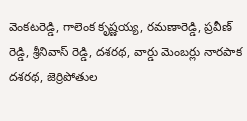వెంకటరెడ్డి, గాలెంక కృష్ణయ్య, రమణారెడ్డి, ప్రవీణ్ రెడ్డి, శ్రీనివాస్ రెడ్డి, దశరథ, వార్డు మెంబర్లు నారపాక దశరథ, జెర్రిపోతుల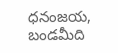ధనంజయ, బండమీది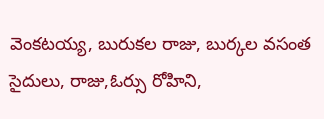వెంకటయ్య, బురుకల రాజు, బుర్కల వసంత సైదులు, రాజు,ఓర్సు రోహిని,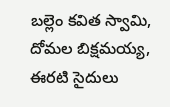బల్లెం కవిత స్వామి, దోమల బిక్షమయ్య, ఈరటి సైదులు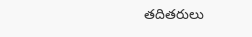తదితరులు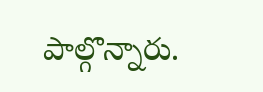పాల్గొన్నారు.